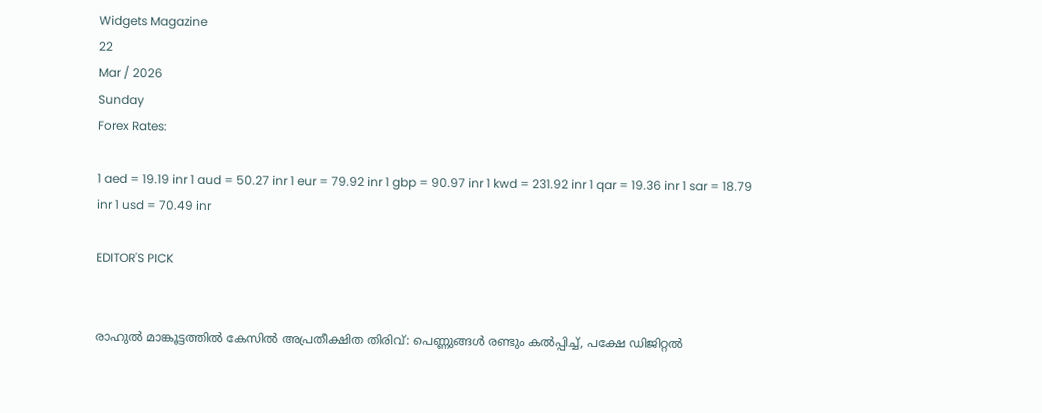Widgets Magazine
22
Mar / 2026
Sunday
Forex Rates:

1 aed = 19.19 inr 1 aud = 50.27 inr 1 eur = 79.92 inr 1 gbp = 90.97 inr 1 kwd = 231.92 inr 1 qar = 19.36 inr 1 sar = 18.79 inr 1 usd = 70.49 inr

EDITOR'S PICK


രാഹുൽ മാങ്കൂട്ടത്തിൽ കേസിൽ അപ്രതീക്ഷിത തിരിവ്: പെണ്ണുങ്ങൾ രണ്ടും കൽപ്പിച്ച്, പക്ഷേ ഡിജിറ്റൽ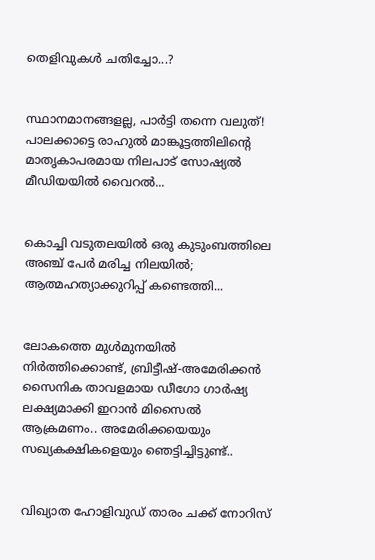തെളിവുകൾ ചതിച്ചോ...?


സ്ഥാനമാനങ്ങളല്ല, പാർട്ടി തന്നെ വലുത്! പാലക്കാട്ടെ രാഹുൽ മാങ്കൂട്ടത്തിലിന്റെ മാതൃകാപരമായ നിലപാട് സോഷ്യൽ മീഡിയയിൽ വൈറൽ...


കൊച്ചി വടുതലയിൽ ഒരു കുടുംബത്തിലെ അഞ്ച് പേർ മരിച്ച നിലയിൽ; ആത്മഹത്യാക്കുറിപ്പ് കണ്ടെത്തി...


ലോകത്തെ മുള്‍മുനയില്‍ നിര്‍ത്തിക്കൊണ്ട്, ബ്രിട്ടീഷ്-അമേരിക്കന്‍ സൈനിക താവളമായ ഡീഗോ ഗാര്‍ഷ്യ ലക്ഷ്യമാക്കി ഇറാന്‍ മിസൈല്‍ ആക്രമണം.. അമേരിക്കയെയും സഖ്യകക്ഷികളെയും ഞെട്ടിച്ചിട്ടുണ്ട്..


വിഖ്യാത ഹോളിവുഡ് താരം ചക്ക് നോറിസ്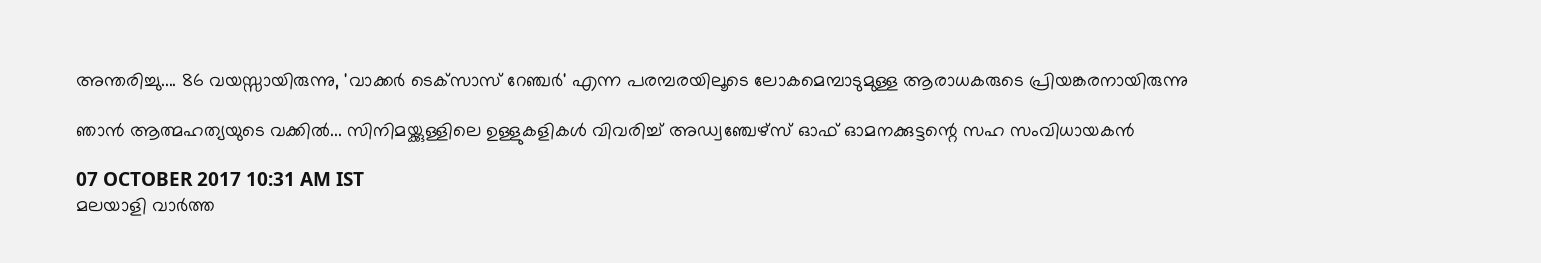അന്തരിച്ചു.... 86 വയസ്സായിരുന്നു, 'വാക്കർ ടെക്‌സാസ് റേഞ്ചർ' എന്ന പരമ്പരയിലൂടെ ലോകമെമ്പാടുമുള്ള ആരാധകരുടെ പ്രിയങ്കരനായിരുന്നു‌

ഞാന്‍ ആത്മഹത്യയുടെ വക്കില്‍... സിനിമയ്ക്കുള്ളിലെ ഉള്ളുകളികള്‍ വിവരിച്ച് അഡ്വഞ്ചേഴ്‌സ് ഓഫ് ഓമനക്കുട്ടന്റെ സഹ സംവിധായകന്‍

07 OCTOBER 2017 10:31 AM IST
മലയാളി വാര്‍ത്ത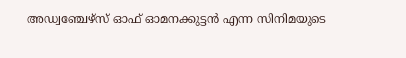അഡ്വഞ്ചേഴ്‌സ് ഓഫ് ഓമനക്കുട്ടന്‍ എന്ന സിനിമയുടെ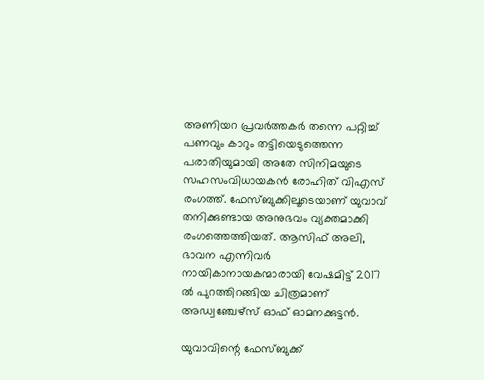അണിയറ പ്രവര്‍ത്തകര്‍ തന്നെ പറ്റിച്ച് പണവും കാറും തട്ടിയെടുത്തെന്ന പരാതിയുമായി അതേ സിനിമയുടെ സഹസംവിധായകന്‍ രോഹിത് വിഎസ് രംഗത്ത്. ഫേസ്ബുക്കിലൂടെയാണ് യുവാവ് തനിക്കുണ്ടായ അനുഭവം വ്യക്തമാക്കി രംഗത്തെത്തിയത്. ആസിഫ് അലി, ഭാവന എന്നിവര്‍ നായികാനായകന്മാരായി വേഷമിട്ട് 2017 ല്‍ പുറത്തിറങ്ങിയ ചിത്രമാണ് അഡ്വഞ്ചേഴ്‌സ് ഓഫ് ഓമനക്കുട്ടന്‍.

യുവാവിന്റെ ഫേസ്ബുക്ക്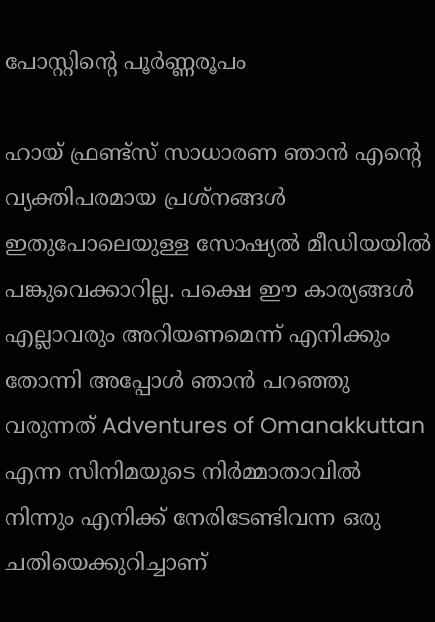പോസ്റ്റിന്റെ പൂര്‍ണ്ണരൂപം

ഹായ് ഫ്രണ്ട്‌സ് സാധാരണ ഞാന്‍ എന്റെ വ്യക്തിപരമായ പ്രശ്‌നങ്ങള്‍ ഇതുപോലെയുള്ള സോഷ്യല്‍ മീഡിയയില്‍ പങ്കുവെക്കാറില്ല. പക്ഷെ ഈ കാര്യങ്ങള്‍ എല്ലാവരും അറിയണമെന്ന് എനിക്കും തോന്നി അപ്പോള്‍ ഞാന്‍ പറഞ്ഞു വരുന്നത് Adventures of Omanakkuttan എന്ന സിനിമയുടെ നിര്‍മ്മാതാവില്‍ നിന്നും എനിക്ക് നേരിടേണ്ടിവന്ന ഒരു ചതിയെക്കുറിച്ചാണ്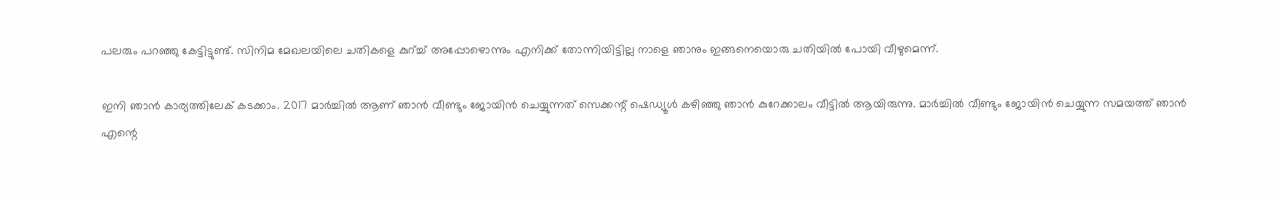പലരും പറഞ്ഞു കേട്ടിട്ടുണ്ട്. സിനിമ മേഖലയിലെ ചതികളെ കുറ്ച്ച് അപ്പോഴൊന്നും എനിക്ക് തോന്നിയിട്ടില്ല നാളെ ഞാനും ഇങ്ങനെയൊരു ചതിയില്‍ പോയി വീഴുമെന്ന്.

ഇനി ഞാന്‍ കാര്യത്തിലേക് കടക്കാം. 2017 മാര്‍ച്ചില്‍ ആണ് ഞാന്‍ വീണ്ടും ജോയിന്‍ ചെയ്യുന്നത് സെക്കന്റ് ഷെഡ്യൂള്‍ കഴിഞ്ഞു ഞാന്‍ കുറേക്കാലം വീട്ടില്‍ ആയിരുന്നു. മാര്‍ച്ചില്‍ വീണ്ടും ജോയിന്‍ ചെയ്യുന്ന സമയത്ത് ഞാന്‍ എന്റെ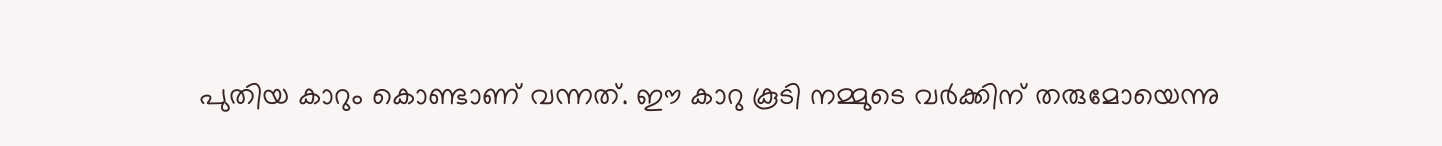പുതിയ കാറും കൊണ്ടാണ് വന്നത്. ഈ കാറു കൂടി നമ്മുടെ വര്‍ക്കിന് തരുമോയെന്നു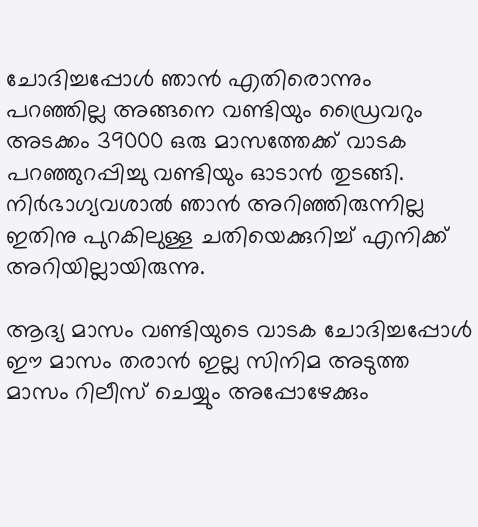ചോദിച്ചപ്പോള്‍ ഞാന്‍ എതിരൊന്നും പറഞ്ഞില്ല അങ്ങനെ വണ്ടിയും ഡ്രൈവറും അടക്കം 39000 ഒരു മാസത്തേക്ക് വാടക പറഞ്ഞുറപ്പിച്ചു വണ്ടിയും ഓടാന്‍ തുടങ്ങി. നിര്‍ഭാഗ്യവശാല്‍ ഞാന്‍ അറിഞ്ഞിരുന്നില്ല ഇതിനു പുറകിലുള്ള ചതിയെക്കുറിച്ച് എനിക്ക് അറിയില്ലായിരുന്നു.

ആദ്യ മാസം വണ്ടിയുടെ വാടക ചോദിച്ചപ്പോള്‍ ഈ മാസം തരാന്‍ ഇല്ല സിനിമ അടുത്ത മാസം റിലീസ് ചെയ്യും അപ്പോഴേക്കും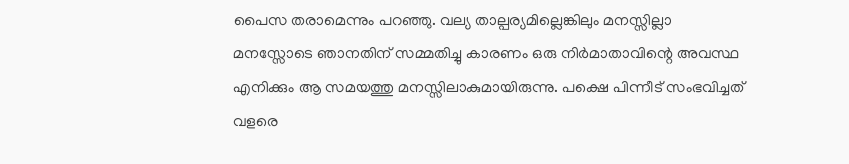പൈസ തരാമെന്നും പറഞ്ഞു. വല്യ താല്പര്യമില്ലെങ്കിലും മനസ്സില്ലാ മനസ്സോടെ ഞാനതിന് സമ്മതിച്ചു കാരണം ഒരു നിര്‍മാതാവിന്റെ അവസ്ഥ എനിക്കും ആ സമയത്തു മനസ്സിലാകുമായിരുന്നു. പക്ഷെ പിന്നീട് സംഭവിച്ചത് വളരെ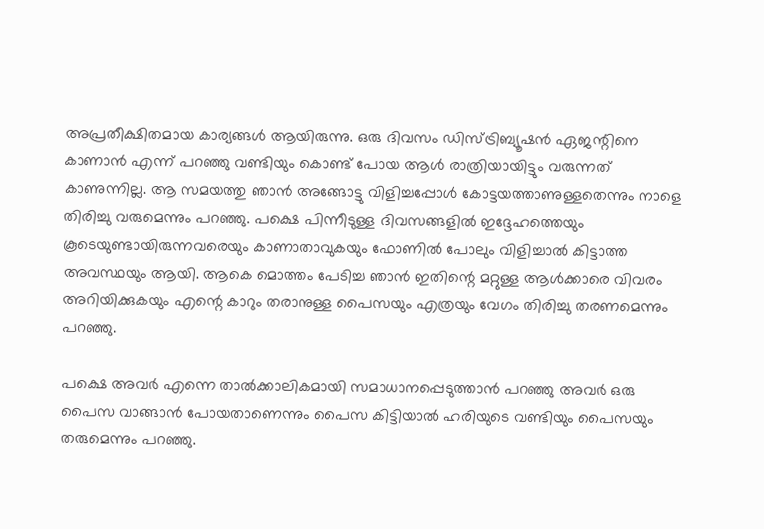അപ്രതീക്ഷിതമായ കാര്യങ്ങള്‍ ആയിരുന്നു. ഒരു ദിവസം ഡിസ്ട്രിബ്യൂഷന്‍ ഏജന്റിനെ കാണാന്‍ എന്ന് പറഞ്ഞു വണ്ടിയും കൊണ്ട് പോയ ആള്‍ രാത്രിയായിട്ടും വരുന്നത് കാണുന്നില്ല. ആ സമയത്തു ഞാന്‍ അങ്ങോട്ടു വിളിച്ചപ്പോള്‍ കോട്ടയത്താണുള്ളതെന്നും നാളെ തിരിച്ചു വരുമെന്നും പറഞ്ഞു. പക്ഷെ പിന്നീടുള്ള ദിവസങ്ങളില്‍ ഇദ്ദേഹത്തെയും കൂടെയുണ്ടായിരുന്നവരെയും കാണാതാവുകയും ഫോണില്‍ പോലും വിളിച്ചാല്‍ കിട്ടാത്ത അവസ്ഥയും ആയി. ആകെ മൊത്തം പേടിച്ച ഞാന്‍ ഇതിന്റെ മറ്റുള്ള ആള്‍ക്കാരെ വിവരം അറിയിക്കുകയും എന്റെ കാറും തരാനുള്ള പൈസയും എത്രയും വേഗം തിരിച്ചു തരണമെന്നും പറഞ്ഞു.

പക്ഷെ അവര്‍ എന്നെ താല്‍ക്കാലികമായി സമാധാനപ്പെടുത്താന്‍ പറഞ്ഞു അവര്‍ ഒരു പൈസ വാങ്ങാന്‍ പോയതാണെന്നും പൈസ കിട്ടിയാല്‍ ഹരിയുടെ വണ്ടിയും പൈസയും തരുമെന്നും പറഞ്ഞു.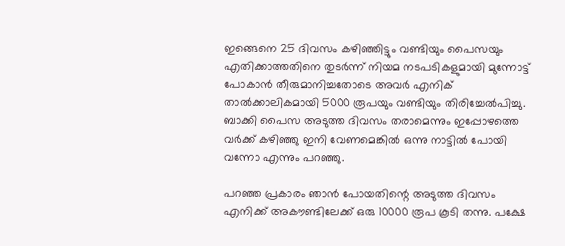ഇങ്ങെനെ 25 ദിവസം കഴിഞ്ഞിട്ടും വണ്ടിയും പൈസയും എതിക്കാത്തതിനെ തുടര്‍ന്ന് നിയമ നടപടികളുമായി മുന്നോട്ട് പോകാന്‍ തീരുമാനിച്ചതോടെ അവര്‍ എനിക് താല്‍ക്കാലികമായി 5000 രൂപയും വണ്ടിയും തിരിച്ചേല്‍പിച്ചു. ബാക്കി പൈസ അടുത്ത ദിവസം തരാമെന്നും ഇപ്പോഴത്തെ വര്‍ക്ക് കഴിഞ്ഞു ഇനി വേണമെങ്കില്‍ ഒന്നു നാട്ടില്‍ പോയി വന്നോ എന്നും പറഞ്ഞു.

പറഞ്ഞ പ്രകാരം ഞാന്‍ പോയതിന്റെ അടുത്ത ദിവസം എനിക്ക് അകൗണ്ടിലേക്ക് ഒരു 10000 രൂപ കൂടി തന്നു. പക്ഷേ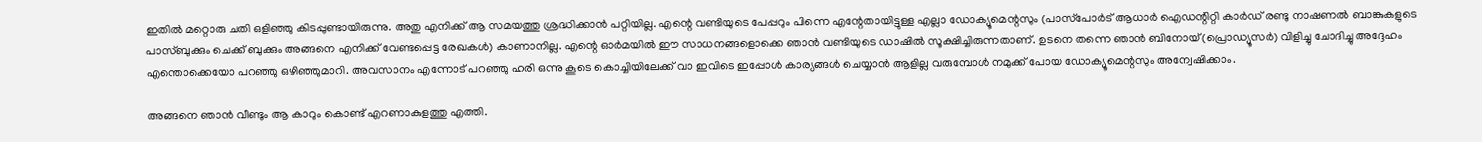ഇതില്‍ മറ്റൊരു ചതി ഒളിഞ്ഞു കിടപ്പുണ്ടായിരുന്നു. അതു എനിക്ക് ആ സമയത്തു ശ്രദ്ധിക്കാന്‍ പറ്റിയില്ല. എന്റെ വണ്ടിയുടെ പേപ്പറും പിന്നെ എന്റേതായിട്ടുള്ള എല്ലാ ഡോക്യൂമെന്റസും (പാസ്‌പോര്‍ട് ആധാര്‍ ഐഡന്റിറ്റി കാര്‍ഡ് രണ്ടു നാഷണല്‍ ബാങ്കുകളുടെ പാസ്ബുക്കും ചെക്ക് ബുക്കും അങ്ങനെ എനിക്ക് വേണ്ടപ്പെട്ട രേഖകള്‍) കാണാനില്ല. എന്റെ ഓര്‍മയില്‍ ഈ സാധനങ്ങളൊക്കെ ഞാന്‍ വണ്ടിയുടെ ഡാഷില്‍ സൂക്ഷിച്ചിരുന്നതാണ്. ഉടനെ തന്നെ ഞാന്‍ ബിനോയ്(പ്രൊഡ്യൂസര്‍) വിളിച്ചു ചോദിച്ചു അദ്ദേഹം എന്തൊക്കെയോ പറഞ്ഞു ഒഴിഞ്ഞുമാറി. അവസാനം എന്നോട് പറഞ്ഞു ഹരി ഒന്നു കൂടെ കൊച്ചിയിലേക്ക് വാ ഇവിടെ ഇപ്പോള്‍ കാര്യങ്ങള്‍ ചെയ്യാന്‍ ആളില്ല വരുമ്പോള്‍ നമുക്ക് പോയ ഡോക്യൂമെന്റസും അന്വേഷിക്കാം.

അങ്ങനെ ഞാന്‍ വീണ്ടും ആ കാറും കൊണ്ട് എറണാകുളത്തു എത്തി.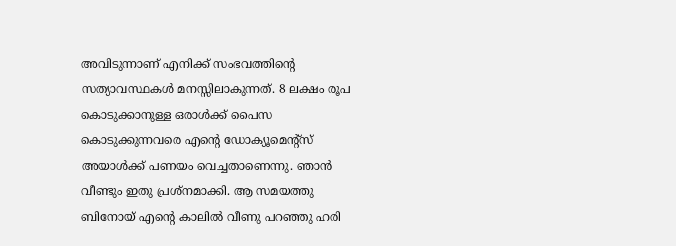അവിടുന്നാണ് എനിക്ക് സംഭവത്തിന്റെ സത്യാവസ്ഥകള്‍ മനസ്സിലാകുന്നത്. 8 ലക്ഷം രൂപ കൊടുക്കാനുള്ള ഒരാള്‍ക്ക് പൈസ കൊടുക്കുന്നവരെ എന്റെ ഡോക്യൂമെന്റ്‌സ് അയാള്‍ക്ക് പണയം വെച്ചതാണെന്നു. ഞാന്‍ വീണ്ടും ഇതു പ്രശ്‌നമാക്കി. ആ സമയത്തു ബിനോയ് എന്റെ കാലില്‍ വീണു പറഞ്ഞു ഹരി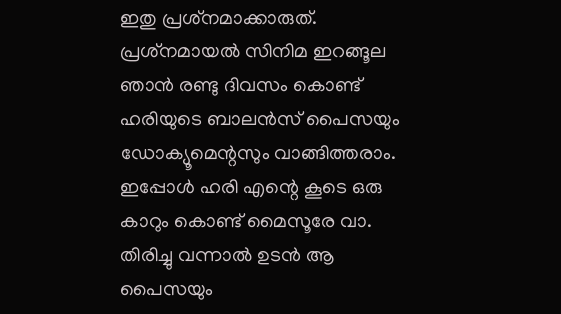ഇതു പ്രശ്‌നമാക്കാരുത്. പ്രശ്‌നമായല്‍ സിനിമ ഇറങ്ങൂല ഞാന്‍ രണ്ടു ദിവസം കൊണ്ട് ഹരിയുടെ ബാലന്‍സ് പൈസയും ഡോക്യൂമെന്റസും വാങ്ങിത്തരാം. ഇപ്പോള്‍ ഹരി എന്റെ കൂടെ ഒരു കാറും കൊണ്ട് മൈസൂരേ വാ. തിരിച്ചു വന്നാല്‍ ഉടന്‍ ആ പൈസയും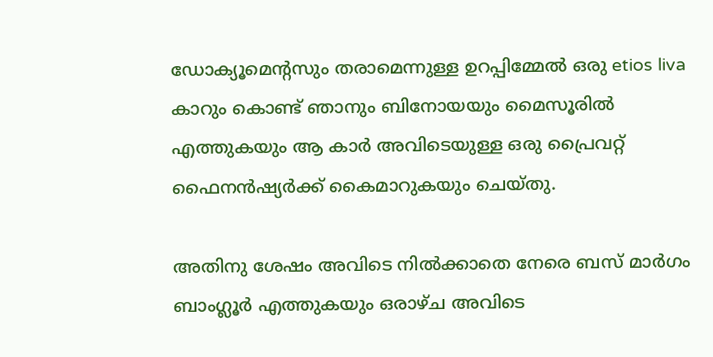ഡോക്യൂമെന്റസും തരാമെന്നുള്ള ഉറപ്പിമ്മേല്‍ ഒരു etios liva കാറും കൊണ്ട് ഞാനും ബിനോയയും മൈസൂരില്‍ എത്തുകയും ആ കാര്‍ അവിടെയുള്ള ഒരു പ്രൈവറ്റ് ഫൈനന്‍ഷ്യര്‍ക്ക് കൈമാറുകയും ചെയ്തു.

അതിനു ശേഷം അവിടെ നില്‍ക്കാതെ നേരെ ബസ് മാര്‍ഗം ബാംഗ്ലൂര്‍ എത്തുകയും ഒരാഴ്ച അവിടെ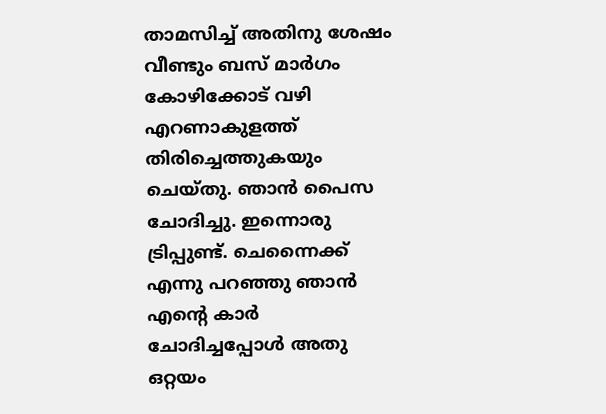താമസിച്ച് അതിനു ശേഷം വീണ്ടും ബസ് മാര്‍ഗം കോഴിക്കോട് വഴി എറണാകുളത്ത് തിരിച്ചെത്തുകയും ചെയ്തു. ഞാന്‍ പൈസ ചോദിച്ചു. ഇന്നൊരു ട്രിപ്പുണ്ട്. ചെന്നൈക്ക് എന്നു പറഞ്ഞു ഞാന്‍ എന്റെ കാര്‍ ചോദിച്ചപ്പോള്‍ അതു ഒറ്റയം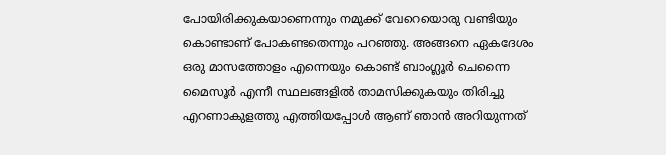പോയിരിക്കുകയാണെന്നും നമുക്ക് വേറെയൊരു വണ്ടിയും കൊണ്ടാണ് പോകണ്ടതെന്നും പറഞ്ഞു. അങ്ങനെ ഏകദേശം ഒരു മാസത്തോളം എന്നെയും കൊണ്ട് ബാംഗ്ലൂര്‍ ചെന്നൈ മൈസൂര്‍ എന്നീ സ്ഥലങ്ങളില്‍ താമസിക്കുകയും തിരിച്ചു എറണാകുളത്തു എത്തിയപ്പോള്‍ ആണ് ഞാന്‍ അറിയുന്നത്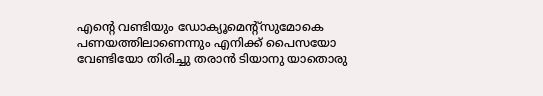എന്റെ വണ്ടിയും ഡോക്യൂമെന്റ്‌സുമോകെ പണയത്തിലാണെന്നും എനിക്ക് പൈസയോ വേണ്ടിയോ തിരിച്ചു തരാന്‍ ടിയാനു യാതൊരു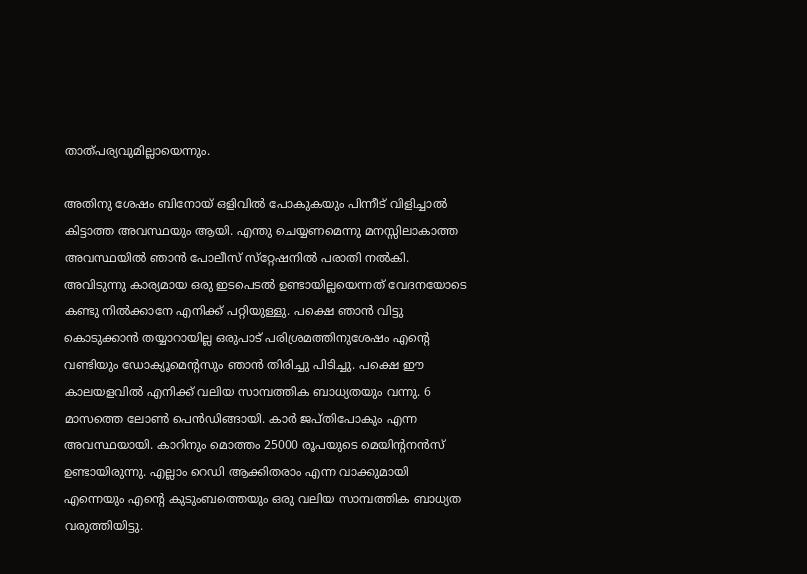താത്പര്യവുമില്ലായെന്നും.

അതിനു ശേഷം ബിനോയ് ഒളിവില്‍ പോകുകയും പിന്നീട് വിളിച്ചാല്‍ കിട്ടാത്ത അവസ്ഥയും ആയി. എന്തു ചെയ്യണമെന്നു മനസ്സിലാകാത്ത അവസ്ഥയില്‍ ഞാന്‍ പോലീസ് സ്‌റ്റേഷനില്‍ പരാതി നല്‍കി. അവിടുന്നു കാര്യമായ ഒരു ഇടപെടല്‍ ഉണ്ടായില്ലയെന്നത് വേദനയോടെ കണ്ടു നില്‍ക്കാനേ എനിക്ക് പറ്റിയുള്ളു. പക്ഷെ ഞാന്‍ വിട്ടു കൊടുക്കാന്‍ തയ്യാറായില്ല ഒരുപാട് പരിശ്രമത്തിനുശേഷം എന്റെ വണ്ടിയും ഡോക്യൂമെന്റസും ഞാന്‍ തിരിച്ചു പിടിച്ചു. പക്ഷെ ഈ കാലയളവില്‍ എനിക്ക് വലിയ സാമ്പത്തിക ബാധ്യതയും വന്നു. 6 മാസത്തെ ലോണ്‍ പെന്‍ഡിങ്ങായി. കാര്‍ ജപ്തിപോകും എന്ന അവസ്ഥയായി. കാറിനും മൊത്തം 25000 രൂപയുടെ മെയിന്റനന്‍സ് ഉണ്ടായിരുന്നു. എല്ലാം റെഡി ആക്കിതരാം എന്ന വാക്കുമായി എന്നെയും എന്റെ കുടുംബത്തെയും ഒരു വലിയ സാമ്പത്തിക ബാധ്യത വരുത്തിയിട്ടു.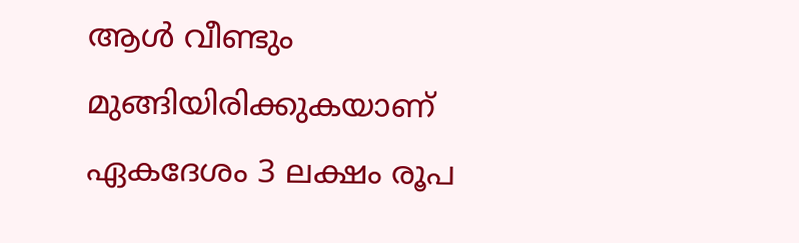ആള്‍ വീണ്ടും മുങ്ങിയിരിക്കുകയാണ് ഏകദേശം 3 ലക്ഷം രൂപ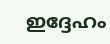ഇദ്ദേഹം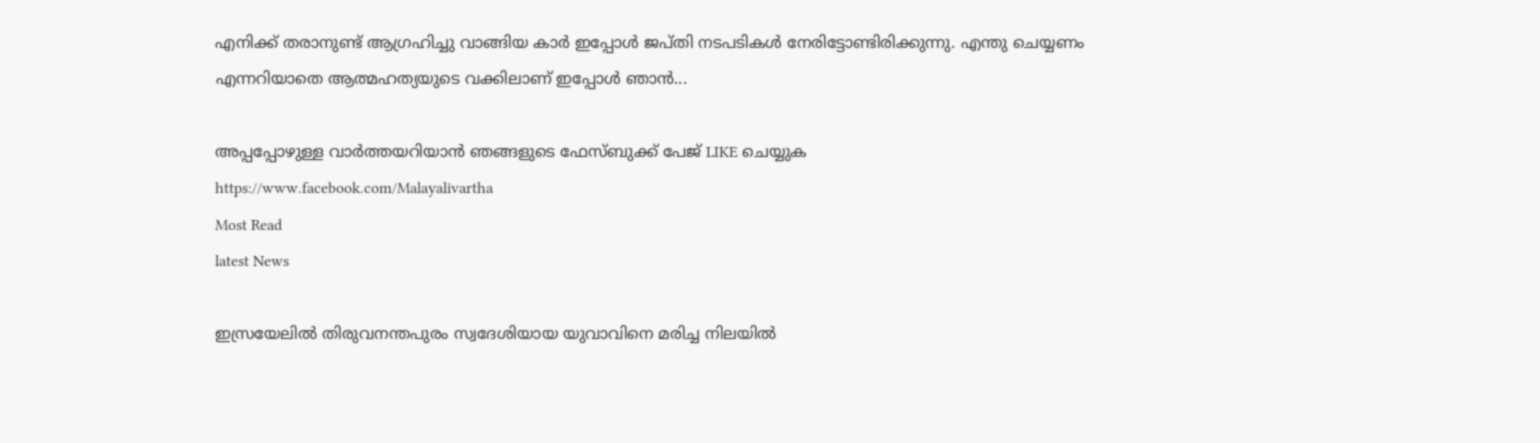എനിക്ക് തരാനുണ്ട് ആഗ്രഹിച്ചു വാങ്ങിയ കാര്‍ ഇപ്പോള്‍ ജപ്തി നടപടികള്‍ നേരിട്ടോണ്ടിരിക്കുന്നു. എന്തു ചെയ്യണം എന്നറിയാതെ ആത്മഹത്യയുടെ വക്കിലാണ് ഇപ്പോള്‍ ഞാന്‍...

അപ്പപ്പോഴുള്ള വാര്‍ത്തയറിയാന്‍ ഞങ്ങളുടെ ഫേസ്‌ബുക്ക്‌ പേജ് LIKE ചെയ്യുക
https://www.facebook.com/Malayalivartha
Most Read
latest News

ഇസ്രയേലില്‍ തിരുവനന്തപുരം സ്വദേശിയായ യുവാവിനെ മരിച്ച നിലയില്‍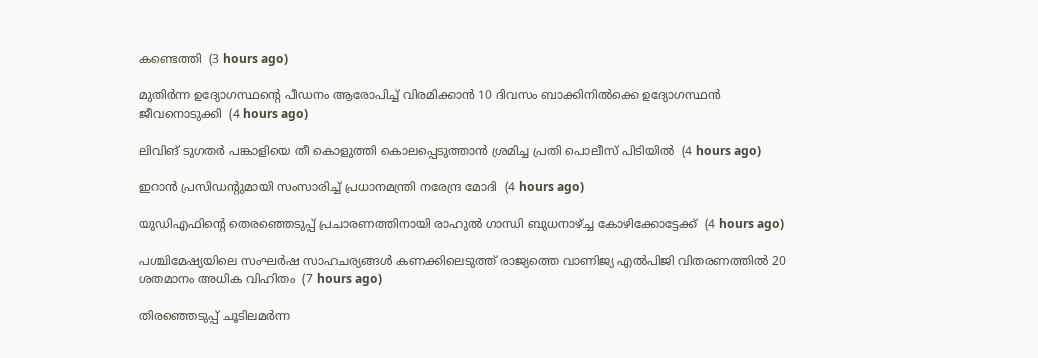കണ്ടെത്തി  (3 hours ago)

മുതിര്‍ന്ന ഉദ്യോഗസ്ഥന്റെ പീഡനം ആരോപിച്ച് വിരമിക്കാന്‍ 10 ദിവസം ബാക്കിനില്‍ക്കെ ഉദ്യോഗസ്ഥന്‍ ജീവനൊടുക്കി  (4 hours ago)

ലിവിങ് ടുഗതര്‍ പങ്കാളിയെ തീ കൊളുത്തി കൊലപ്പെടുത്താന്‍ ശ്രമിച്ച പ്രതി പൊലീസ് പിടിയില്‍  (4 hours ago)

ഇറാന്‍ പ്രസിഡന്റുമായി സംസാരിച്ച് പ്രധാനമന്ത്രി നരേന്ദ്ര മോദി  (4 hours ago)

യുഡിഎഫിന്റെ തെരഞ്ഞെടുപ്പ് പ്രചാരണത്തിനായി രാഹുല്‍ ഗാന്ധി ബുധനാഴ്ച്ച കോഴിക്കോട്ടേക്ക്  (4 hours ago)

പശ്ചിമേഷ്യയിലെ സംഘർഷ സാഹചര്യങ്ങൾ കണക്കിലെടുത്ത് രാജ്യത്തെ വാണിജ്യ എൽപിജി വിതരണത്തിൽ 20 ശതമാനം അധിക വിഹിതം  (7 hours ago)

തിരഞ്ഞെടുപ്പ് ചൂടിലമര്‍ന്ന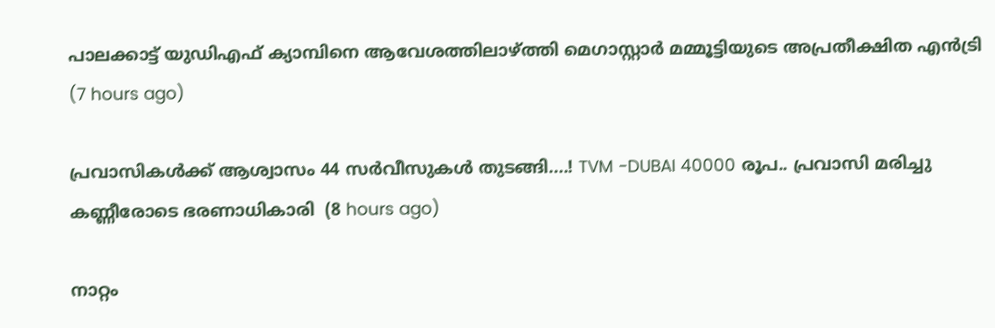പാലക്കാട്ട് യുഡിഎഫ് ക്യാമ്പിനെ ആവേശത്തിലാഴ്ത്തി മെഗാസ്റ്റാര്‍ മമ്മൂട്ടിയുടെ അപ്രതീക്ഷിത എന്‍ട്രി  (7 hours ago)

പ്രവാസികൾക്ക് ആശ്വാസം 44 സർവീസുകൾ തുടങ്ങി....! TVM -DUBAI 40000 രൂപ.. പ്രവാസി മരിച്ചു കണ്ണീരോടെ ഭരണാധികാരി  (8 hours ago)

നാറ്റം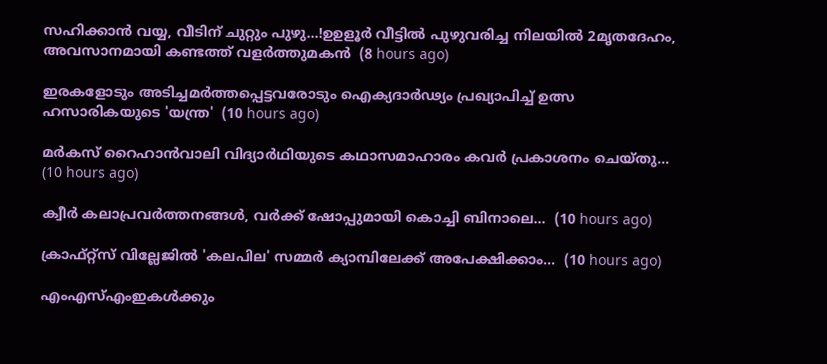സഹിക്കാൻ വയ്യ, വീടിന് ചുറ്റും പുഴു...!ഉഉളൂർ വീട്ടിൽ പുഴുവരിച്ച നിലയിൽ 2മൃതദേഹം, അവസാനമായി കണ്ടത്ത് വളർത്തുമകൻ  (8 hours ago)

ഇരകളോടും അടിച്ചമര്‍ത്തപ്പെട്ടവരോടും ഐക്യദാര്‍ഢ്യം പ്രഖ്യാപിച്ച് ഉത്സ ഹസാരികയുടെ 'യന്ത്ര'  (10 hours ago)

മർകസ് റൈഹാൻവാലി വിദ്യാർഥിയുടെ കഥാസമാഹാരം കവർ പ്രകാശനം ചെയ്തു...  (10 hours ago)

ക്വീര്‍ കലാപ്രവര്‍ത്തനങ്ങള്‍, വര്‍ക്ക് ഷോപ്പുമായി കൊച്ചി ബിനാലെ...  (10 hours ago)

ക്രാഫ്റ്റ്സ് വില്ലേജില്‍ 'കലപില' സമ്മര്‍ ക്യാമ്പിലേക്ക് അപേക്ഷിക്കാം...  (10 hours ago)

എംഎസ്എംഇകൾക്കും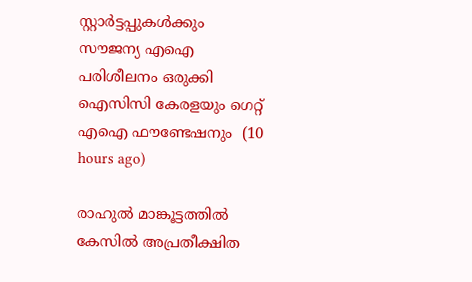സ്റ്റാർട്ടപ്പുകൾക്കും സൗജന്യ എഐ പരിശീലനം ഒരുക്കി ഐസിസി കേരളയും ഗെറ്റ് എഐ ഫൗണ്ടേഷനും  (10 hours ago)

രാഹുൽ മാങ്കൂട്ടത്തിൽ കേസിൽ അപ്രതീക്ഷിത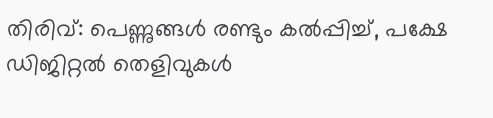തിരിവ്: പെണ്ണുങ്ങൾ രണ്ടും കൽപ്പിച്ച്, പക്ഷേ ഡിജിറ്റൽ തെളിവുകൾ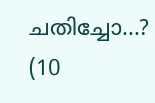ചതിച്ചോ...?  (10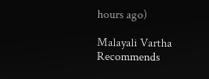hours ago)

Malayali Vartha Recommends